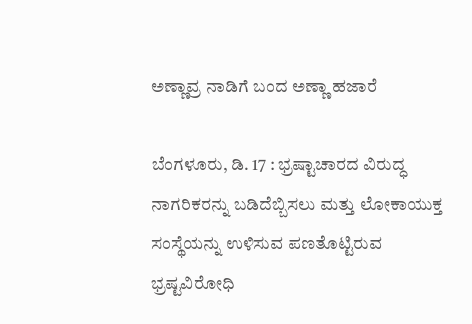ಅಣ್ಣಾವ್ರ ನಾಡಿಗೆ ಬಂದ ಅಣ್ಣಾ ಹಜಾರೆ

ಬೆಂಗಳೂರು, ಡಿ. 17 : ಭ್ರಷ್ಟಾಚಾರದ ವಿರುದ್ಧ ನಾಗರಿಕರನ್ನು ಬಡಿದೆಬ್ಬಿಸಲು ಮತ್ತು ಲೋಕಾಯುಕ್ತ ಸಂಸ್ಥೆಯನ್ನು ಉಳಿಸುವ ಪಣತೊಟ್ಟಿರುವ ಭ್ರಷ್ಟವಿರೋಧಿ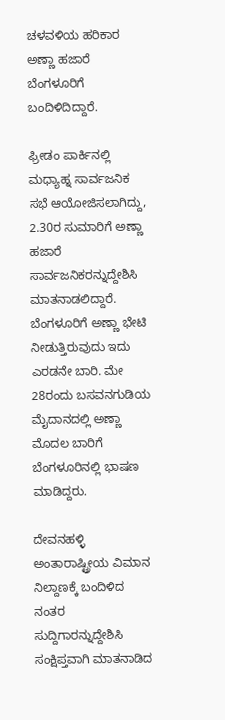ಚಳವಳಿಯ ಹರಿಕಾರ ಅಣ್ಣಾ ಹಜಾರೆ ಬೆಂಗಳೂರಿಗೆ ಬಂದಿಳಿದಿದ್ದಾರೆ.

ಫ್ರೀಡಂ ಪಾರ್ಕಿನಲ್ಲಿ ಮಧ್ಯಾಹ್ನ ಸಾರ್ವಜನಿಕ ಸಭೆ ಆಯೋಜಿಸಲಾಗಿದ್ದು, 2.30ರ ಸುಮಾರಿಗೆ ಅಣ್ಣಾ ಹಜಾರೆ ಸಾರ್ವಜನಿಕರನ್ನುದ್ದೇಶಿಸಿ ಮಾತನಾಡಲಿದ್ದಾರೆ. ಬೆಂಗಳೂರಿಗೆ ಅಣ್ಣಾ ಭೇಟಿ ನೀಡುತ್ತಿರುವುದು ಇದು ಎರಡನೇ ಬಾರಿ. ಮೇ 28ರಂದು ಬಸವನಗುಡಿಯ ಮೈದಾನದಲ್ಲಿ ಅಣ್ಣಾ ಮೊದಲ ಬಾರಿಗೆ ಬೆಂಗಳೂರಿನಲ್ಲಿ ಭಾಷಣ ಮಾಡಿದ್ದರು.

ದೇವನಹಳ್ಳಿ ಅಂತಾರಾಷ್ಟ್ರೀಯ ವಿಮಾನ ನಿಲ್ದಾಣಕ್ಕೆ ಬಂದಿಳಿದ ನಂತರ ಸುದ್ದಿಗಾರನ್ನುದ್ದೇಶಿಸಿ ಸಂಕ್ಷಿಪ್ತವಾಗಿ ಮಾತನಾಡಿದ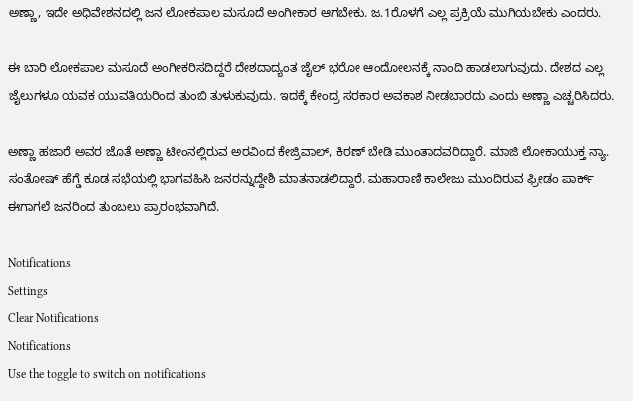ಅಣ್ಣಾ, ಇದೇ ಅಧಿವೇಶನದಲ್ಲಿ ಜನ ಲೋಕಪಾಲ ಮಸೂದೆ ಅಂಗೀಕಾರ ಆಗಬೇಕು. ಜ.1ರೊಳಗೆ ಎಲ್ಲ ಪ್ರಕ್ರಿಯೆ ಮುಗಿಯಬೇಕು ಎಂದರು.

ಈ ಬಾರಿ ಲೋಕಪಾಲ ಮಸೂದೆ ಅಂಗೀಕರಿಸದಿದ್ದರೆ ದೇಶದಾದ್ಯಂತ ಜೈಲ್ ಭರೋ ಆಂದೋಲನಕ್ಕೆ ನಾಂದಿ ಹಾಡಲಾಗುವುದು. ದೇಶದ ಎಲ್ಲ ಜೈಲುಗಳೂ ಯವಕ ಯುವತಿಯರಿಂದ ತುಂಬಿ ತುಳುಕುವುದು. ಇದಕ್ಕೆ ಕೇಂದ್ರ ಸರಕಾರ ಅವಕಾಶ ನೀಡಬಾರದು ಎಂದು ಅಣ್ಣಾ ಎಚ್ಚರಿಸಿದರು.

ಅಣ್ಣಾ ಹಜಾರೆ ಅವರ ಜೊತೆ ಅಣ್ಣಾ ಟೀಂನಲ್ಲಿರುವ ಅರವಿಂದ ಕೇಜ್ರಿವಾಲ್, ಕಿರಣ್ ಬೇಡಿ ಮುಂತಾದವರಿದ್ದಾರೆ. ಮಾಜಿ ಲೋಕಾಯುಕ್ತ ನ್ಯಾ. ಸಂತೋಷ್ ಹೆಗ್ಡೆ ಕೂಡ ಸಭೆಯಲ್ಲಿ ಭಾಗವಹಿಸಿ ಜನರನ್ನುದ್ದೇಶಿ ಮಾತನಾಡಲಿದ್ದಾರೆ. ಮಹಾರಾಣಿ ಕಾಲೇಜು ಮುಂದಿರುವ ಫ್ರೀಡಂ ಪಾರ್ಕ್ ಈಗಾಗಲೆ ಜನರಿಂದ ತುಂಬಲು ಪ್ರಾರಂಭವಾಗಿದೆ.

Notifications
Settings
Clear Notifications
Notifications
Use the toggle to switch on notifications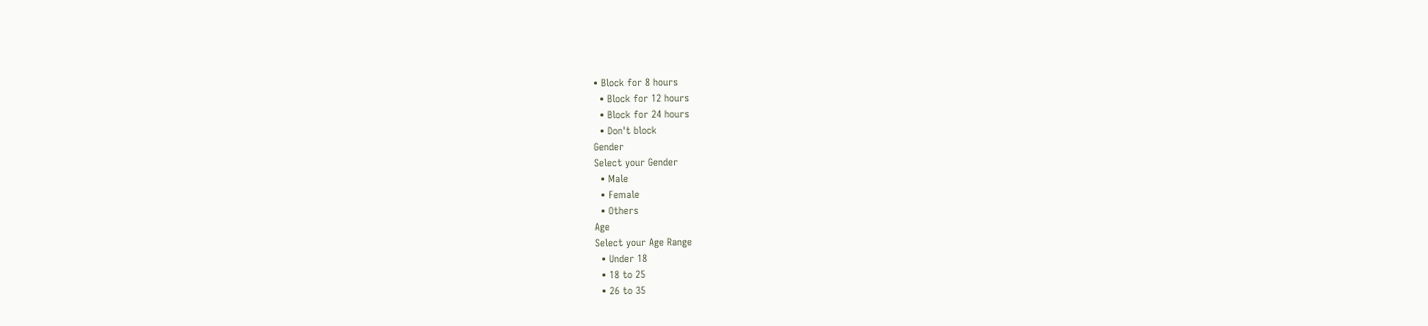• Block for 8 hours
  • Block for 12 hours
  • Block for 24 hours
  • Don't block
Gender
Select your Gender
  • Male
  • Female
  • Others
Age
Select your Age Range
  • Under 18
  • 18 to 25
  • 26 to 35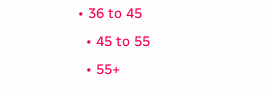• 36 to 45
  • 45 to 55
  • 55+